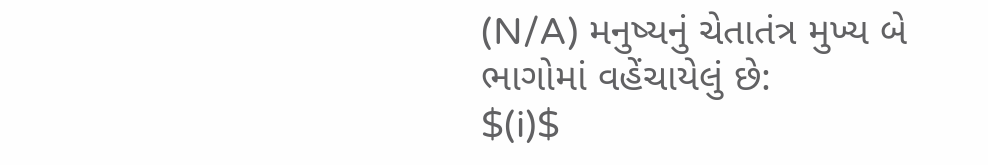(N/A) મનુષ્યનું ચેતાતંત્ર મુખ્ય બે ભાગોમાં વહેંચાયેલું છે:
$(i)$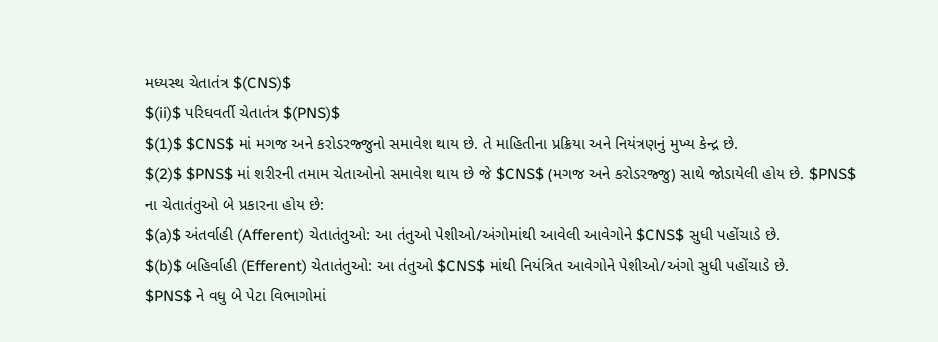મધ્યસ્થ ચેતાતંત્ર $(CNS)$
$(ii)$ પરિઘવર્તી ચેતાતંત્ર $(PNS)$
$(1)$ $CNS$ માં મગજ અને કરોડરજ્જુનો સમાવેશ થાય છે. તે માહિતીના પ્રક્રિયા અને નિયંત્રણનું મુખ્ય કેન્દ્ર છે.
$(2)$ $PNS$ માં શરીરની તમામ ચેતાઓનો સમાવેશ થાય છે જે $CNS$ (મગજ અને કરોડરજ્જુ) સાથે જોડાયેલી હોય છે. $PNS$ ના ચેતાતંતુઓ બે પ્રકારના હોય છે:
$(a)$ અંતર્વાહી (Afferent) ચેતાતંતુઓ: આ તંતુઓ પેશીઓ/અંગોમાંથી આવેલી આવેગોને $CNS$ સુધી પહોંચાડે છે.
$(b)$ બહિર્વાહી (Efferent) ચેતાતંતુઓ: આ તંતુઓ $CNS$ માંથી નિયંત્રિત આવેગોને પેશીઓ/અંગો સુધી પહોંચાડે છે.
$PNS$ ને વધુ બે પેટા વિભાગોમાં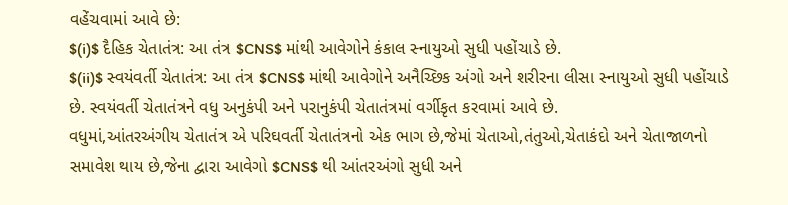વહેંચવામાં આવે છે:
$(i)$ દૈહિક ચેતાતંત્ર: આ તંત્ર $CNS$ માંથી આવેગોને કંકાલ સ્નાયુઓ સુધી પહોંચાડે છે.
$(ii)$ સ્વયંવર્તી ચેતાતંત્ર: આ તંત્ર $CNS$ માંથી આવેગોને અનૈચ્છિક અંગો અને શરીરના લીસા સ્નાયુઓ સુધી પહોંચાડે છે. સ્વયંવર્તી ચેતાતંત્રને વધુ અનુકંપી અને પરાનુકંપી ચેતાતંત્રમાં વર્ગીકૃત કરવામાં આવે છે.
વધુમાં,આંતરઅંગીય ચેતાતંત્ર એ પરિઘવર્તી ચેતાતંત્રનો એક ભાગ છે,જેમાં ચેતાઓ,તંતુઓ,ચેતાકંદો અને ચેતાજાળનો સમાવેશ થાય છે,જેના દ્વારા આવેગો $CNS$ થી આંતરઅંગો સુધી અને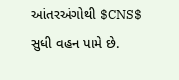આંતરઅંગોથી $CNS$ સુધી વહન પામે છે.